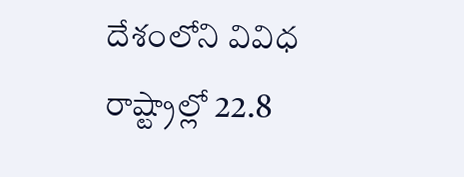దేశంలోని వివిధ రాష్ట్రాల్లో 22.8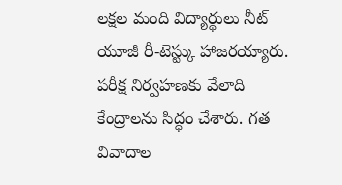లక్షల మంది విద్యార్థులు నీట్ యూజీ రీ-టెస్ట్కు హాజరయ్యారు. పరీక్ష నిర్వహణకు వేలాది కేంద్రాలను సిద్ధం చేశారు. గత వివాదాల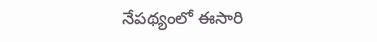నేపథ్యంలో ఈసారి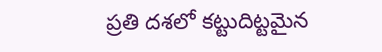ప్రతి దశలో కట్టుదిట్టమైన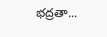భద్రతా...